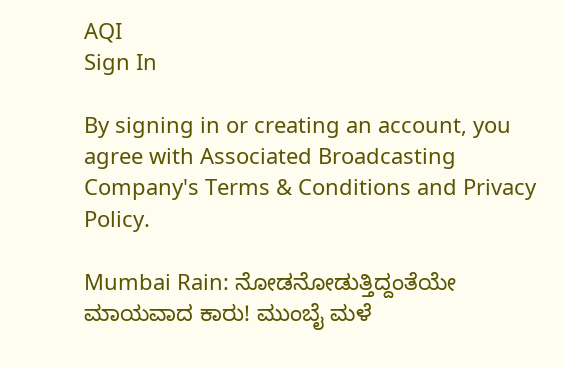AQI
Sign In

By signing in or creating an account, you agree with Associated Broadcasting Company's Terms & Conditions and Privacy Policy.

Mumbai Rain: ನೋಡನೋಡುತ್ತಿದ್ದಂತೆಯೇ ಮಾಯವಾದ ಕಾರು! ಮುಂಬೈ ಮಳೆ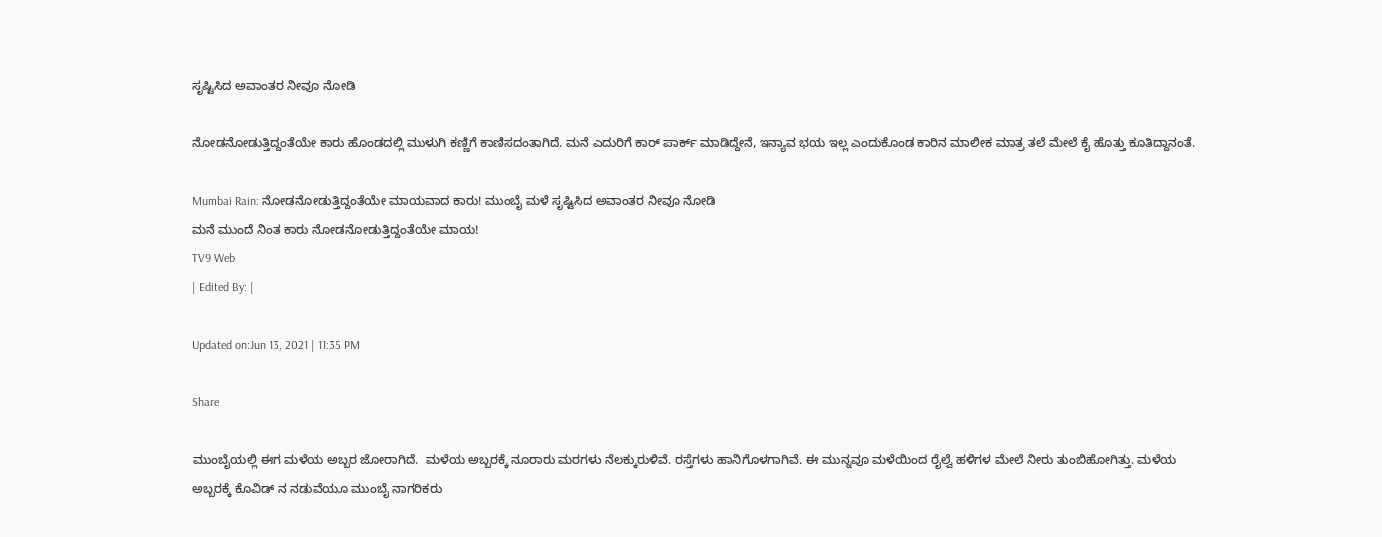ಸೃಷ್ಟಿಸಿದ ಅವಾಂತರ ನೀವೂ ನೋಡಿ

ನೋಡನೋಡುತ್ತಿದ್ದಂತೆಯೇ ಕಾರು ಹೊಂಡದಲ್ಲಿ ಮುಳುಗಿ ಕಣ್ಣಿಗೆ ಕಾಣಿಸದಂತಾಗಿದೆ. ಮನೆ ಎದುರಿಗೆ ಕಾರ್ ಪಾರ್ಕ್ ಮಾಡಿದ್ದೇನೆ, ಇನ್ಯಾವ ಭಯ ಇಲ್ಲ ಎಂದುಕೊಂಡ ಕಾರಿನ ಮಾಲೀಕ ಮಾತ್ರ ತಲೆ ಮೇಲೆ ಕೈ ಹೊತ್ತು ಕೂತಿದ್ದಾನಂತೆ.

Mumbai Rain: ನೋಡನೋಡುತ್ತಿದ್ದಂತೆಯೇ ಮಾಯವಾದ ಕಾರು! ಮುಂಬೈ ಮಳೆ ಸೃಷ್ಟಿಸಿದ ಅವಾಂತರ ನೀವೂ ನೋಡಿ
ಮನೆ ಮುಂದೆ ನಿಂತ ಕಾರು ನೋಡನೋಡುತ್ತಿದ್ದಂತೆಯೇ ಮಾಯ!
TV9 Web
| Edited By: |

Updated on:Jun 13, 2021 | 11:35 PM

Share

ಮುಂಬೈಯಲ್ಲಿ ಈಗ ಮಳೆಯ ಅಬ್ಬರ ಜೋರಾಗಿದೆ.  ಮಳೆಯ ಅಬ್ಬರಕ್ಕೆ ನೂರಾರು ಮರಗಳು ನೆಲಕ್ಕುರುಳಿವೆ. ರಸ್ತೆಗಳು ಹಾನಿಗೊಳಗಾಗಿವೆ. ಈ ಮುನ್ನವೂ ಮಳೆಯಿಂದ ರೈಲ್ವೆ ಹಳಿಗಳ ಮೇಲೆ ನೀರು ತುಂಬಿಹೋಗಿತ್ತು. ಮಳೆಯ ಅಬ್ಬರಕ್ಕೆ ಕೊವಿಡ್ ನ ನಡುವೆಯೂ ಮುಂಬೈ ನಾಗರಿಕರು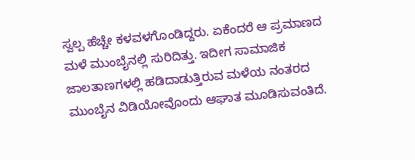ಸ್ವಲ್ಪ ಹೆಚ್ಚೇ ಕಳವಳಗೊಂಡಿದ್ದರು. ಏಕೆಂದರೆ ಆ ಪ್ರಮಾಣದ ಮಳೆ ಮುಂಬೈನಲ್ಲಿ ಸುರಿದಿತ್ತು. ಇದೀಗ ಸಾಮಾಜಿಕ ಜಾಲತಾಣಗಳಲ್ಲಿ ಹಡಿದಾಡುತ್ತಿರುವ ಮಳೆಯ ನಂತರದ ಮುಂಬೈನ ವಿಡಿಯೋವೊಂದು ಆಘಾತ ಮೂಡಿಸುವಂತಿದೆ.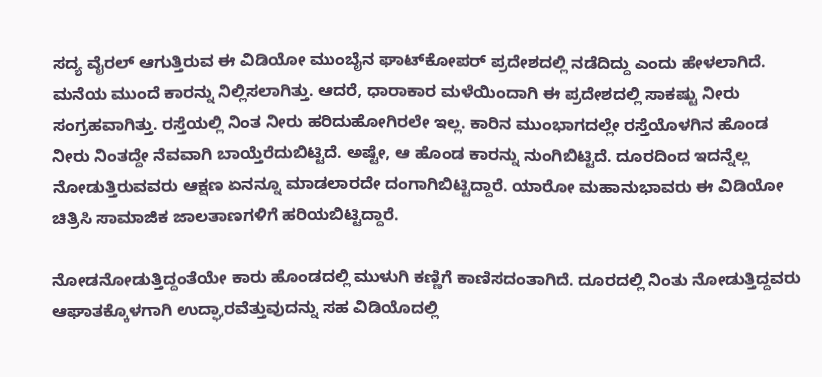ಸದ್ಯ ವೈರಲ್ ಆಗುತ್ತಿರುವ ಈ ವಿಡಿಯೋ ಮುಂಬೈನ ಘಾಟ್‌ಕೋಪರ್ ಪ್ರದೇಶದಲ್ಲಿ ನಡೆದಿದ್ದು ಎಂದು ಹೇಳಲಾಗಿದೆ. ಮನೆಯ ಮುಂದೆ ಕಾರನ್ನು ನಿಲ್ಲಿಸಲಾಗಿತ್ತು. ಆದರೆ, ಧಾರಾಕಾರ ಮಳೆಯಿಂದಾಗಿ ಈ ಪ್ರದೇಶದಲ್ಲಿ ಸಾಕಷ್ಟು ನೀರು ಸಂಗ್ರಹವಾಗಿತ್ತು. ರಸ್ತೆಯಲ್ಲಿ ನಿಂತ ನೀರು ಹರಿದುಹೋಗಿರಲೇ ಇಲ್ಲ. ಕಾರಿನ ಮುಂಭಾಗದಲ್ಲೇ ರಸ್ತೆಯೊಳಗಿನ ಹೊಂಡ ನೀರು ನಿಂತದ್ದೇ ನೆವವಾಗಿ ಬಾಯ್ತೆರೆದುಬಿಟ್ಟಿದೆ. ಅಷ್ಟೇ, ಆ ಹೊಂಡ ಕಾರನ್ನು ನುಂಗಿಬಿಟ್ಟಿದೆ. ದೂರದಿಂದ ಇದನ್ನೆಲ್ಲ ನೋಡುತ್ತಿರುವವರು ಆಕ್ಷಣ ಏನನ್ನೂ ಮಾಡಲಾರದೇ ದಂಗಾಗಿಬಿಟ್ಟಿದ್ದಾರೆ. ಯಾರೋ ಮಹಾನುಭಾವರು ಈ ವಿಡಿಯೋ ಚಿತ್ರಿಸಿ ಸಾಮಾಜಿಕ ಜಾಲತಾಣಗಳಿಗೆ ಹರಿಯಬಿಟ್ಟಿದ್ದಾರೆ.

ನೋಡನೋಡುತ್ತಿದ್ದಂತೆಯೇ ಕಾರು ಹೊಂಡದಲ್ಲಿ ಮುಳುಗಿ ಕಣ್ಣಿಗೆ ಕಾಣಿಸದಂತಾಗಿದೆ. ದೂರದಲ್ಲಿ ನಿಂತು ನೋಡುತ್ತಿದ್ದವರು ಆಘಾತಕ್ಕೊಳಗಾಗಿ ಉದ್ಘಾರವೆತ್ತುವುದನ್ನು ಸಹ ವಿಡಿಯೊದಲ್ಲಿ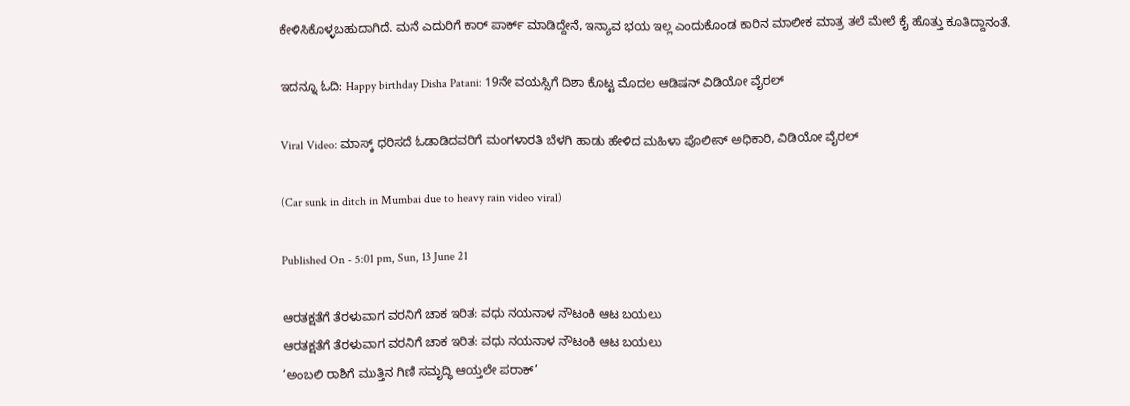ಕೇಳಿಸಿಕೊಳ್ಳಬಹುದಾಗಿದೆ. ಮನೆ ಎದುರಿಗೆ ಕಾರ್ ಪಾರ್ಕ್ ಮಾಡಿದ್ದೇನೆ, ಇನ್ಯಾವ ಭಯ ಇಲ್ಲ ಎಂದುಕೊಂಡ ಕಾರಿನ ಮಾಲೀಕ ಮಾತ್ರ ತಲೆ ಮೇಲೆ ಕೈ ಹೊತ್ತು ಕೂತಿದ್ದಾನಂತೆ.

ಇದನ್ನೂ ಓದಿ: Happy birthday Disha Patani: 19ನೇ ವಯಸ್ಸಿಗೆ ದಿಶಾ ಕೊಟ್ಟ ಮೊದಲ ಆಡಿಷನ್ ವಿಡಿಯೋ ವೈರಲ್

Viral Video: ಮಾಸ್ಕ್ ಧರಿಸದೆ ಓಡಾಡಿದವರಿಗೆ ಮಂಗಳಾರತಿ ಬೆಳಗಿ ಹಾಡು ಹೇಳಿದ ಮಹಿಳಾ ಪೊಲೀಸ್ ಅಧಿಕಾರಿ, ವಿಡಿಯೋ ವೈರಲ್

(Car sunk in ditch in Mumbai due to heavy rain video viral)

Published On - 5:01 pm, Sun, 13 June 21

ಆರತಕ್ಷತೆಗೆ ತೆರಳುವಾಗ ವರನಿಗೆ ಚಾಕ ಇರಿತ: ವಧು ನಯನಾಳ ನೌಟಂಕಿ ಆಟ ಬಯಲು
ಆರತಕ್ಷತೆಗೆ ತೆರಳುವಾಗ ವರನಿಗೆ ಚಾಕ ಇರಿತ: ವಧು ನಯನಾಳ ನೌಟಂಕಿ ಆಟ ಬಯಲು
‘ಅಂಬಲಿ ರಾಶಿಗೆ ಮುತ್ತಿನ ಗಿಣಿ ಸಮೃದ್ಧಿ ಆಯ್ತಲೇ ಪರಾಕ್’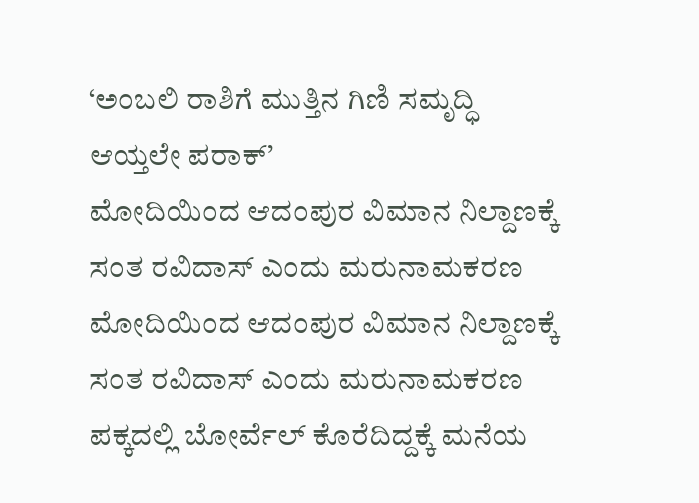‘ಅಂಬಲಿ ರಾಶಿಗೆ ಮುತ್ತಿನ ಗಿಣಿ ಸಮೃದ್ಧಿ ಆಯ್ತಲೇ ಪರಾಕ್’
ಮೋದಿಯಿಂದ ಆದಂಪುರ ವಿಮಾನ ನಿಲ್ದಾಣಕ್ಕೆ ಸಂತ ರವಿದಾಸ್ ಎಂದು ಮರುನಾಮಕರಣ
ಮೋದಿಯಿಂದ ಆದಂಪುರ ವಿಮಾನ ನಿಲ್ದಾಣಕ್ಕೆ ಸಂತ ರವಿದಾಸ್ ಎಂದು ಮರುನಾಮಕರಣ
ಪಕ್ಕದಲ್ಲಿ ಬೋರ್ವೆಲ್ ಕೊರೆದಿದ್ದಕ್ಕೆ ಮನೆಯ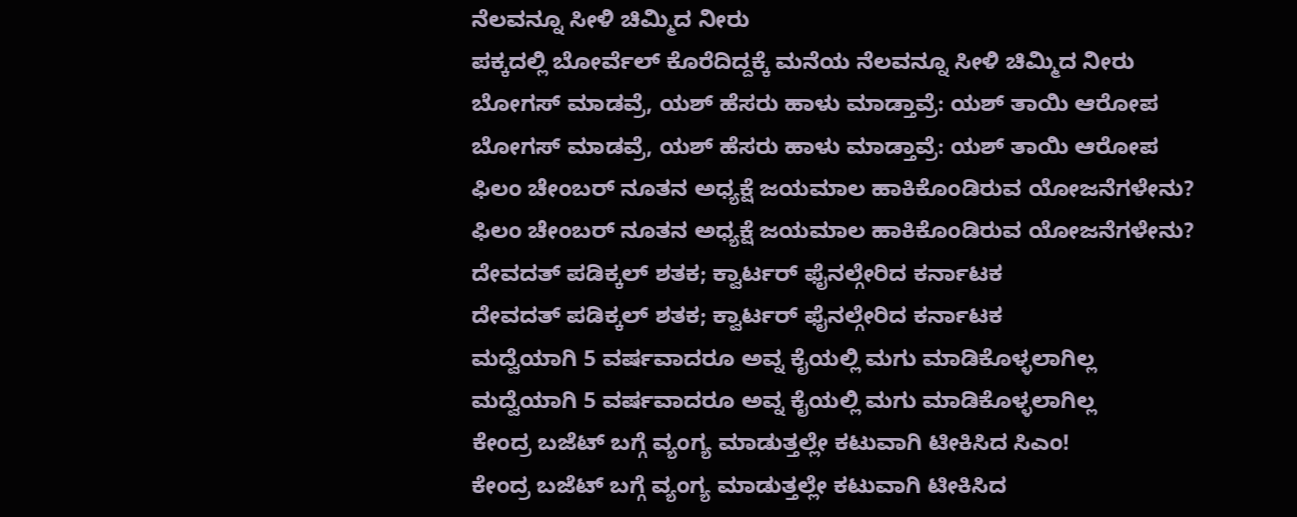ನೆಲವನ್ನೂ ಸೀಳಿ ಚಿಮ್ಮಿದ ನೀರು
ಪಕ್ಕದಲ್ಲಿ ಬೋರ್ವೆಲ್ ಕೊರೆದಿದ್ದಕ್ಕೆ ಮನೆಯ ನೆಲವನ್ನೂ ಸೀಳಿ ಚಿಮ್ಮಿದ ನೀರು
ಬೋಗಸ್ ಮಾಡವ್ರೆ, ಯಶ್ ಹೆಸರು ಹಾಳು ಮಾಡ್ತಾವ್ರೆ: ಯಶ್ ತಾಯಿ ಆರೋಪ
ಬೋಗಸ್ ಮಾಡವ್ರೆ, ಯಶ್ ಹೆಸರು ಹಾಳು ಮಾಡ್ತಾವ್ರೆ: ಯಶ್ ತಾಯಿ ಆರೋಪ
ಫಿಲಂ ಚೇಂಬರ್ ನೂತನ ಅಧ್ಯಕ್ಷೆ ಜಯಮಾಲ ಹಾಕಿಕೊಂಡಿರುವ ಯೋಜನೆಗಳೇನು?
ಫಿಲಂ ಚೇಂಬರ್ ನೂತನ ಅಧ್ಯಕ್ಷೆ ಜಯಮಾಲ ಹಾಕಿಕೊಂಡಿರುವ ಯೋಜನೆಗಳೇನು?
ದೇವದತ್ ಪಡಿಕ್ಕಲ್ ಶತಕ; ಕ್ವಾರ್ಟರ್ ಫೈನಲ್ಗೇರಿದ ಕರ್ನಾಟಕ
ದೇವದತ್ ಪಡಿಕ್ಕಲ್ ಶತಕ; ಕ್ವಾರ್ಟರ್ ಫೈನಲ್ಗೇರಿದ ಕರ್ನಾಟಕ
ಮದ್ವೆಯಾಗಿ 5 ವರ್ಷವಾದರೂ ಅವ್ನ ಕೈಯಲ್ಲಿ ಮಗು ಮಾಡಿಕೊಳ್ಳಲಾಗಿಲ್ಲ
ಮದ್ವೆಯಾಗಿ 5 ವರ್ಷವಾದರೂ ಅವ್ನ ಕೈಯಲ್ಲಿ ಮಗು ಮಾಡಿಕೊಳ್ಳಲಾಗಿಲ್ಲ
ಕೇಂದ್ರ ಬಜೆಟ್ ಬಗ್ಗೆ ವ್ಯಂಗ್ಯ ಮಾಡುತ್ತಲ್ಲೇ ಕಟುವಾಗಿ ಟೀಕಿಸಿದ ಸಿಎಂ!
ಕೇಂದ್ರ ಬಜೆಟ್ ಬಗ್ಗೆ ವ್ಯಂಗ್ಯ ಮಾಡುತ್ತಲ್ಲೇ ಕಟುವಾಗಿ ಟೀಕಿಸಿದ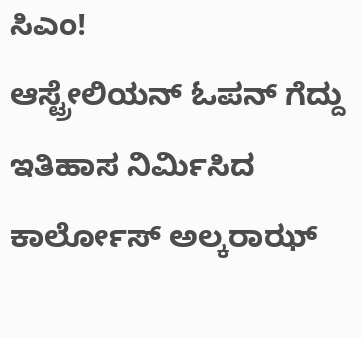ಸಿಎಂ!
ಆಸ್ಟ್ರೇಲಿಯನ್ ಓಪನ್ ಗೆದ್ದು ಇತಿಹಾಸ ನಿರ್ಮಿಸಿದ ಕಾರ್ಲೋಸ್ ಅಲ್ಕರಾಝ್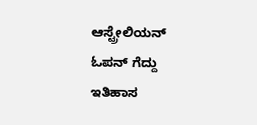ಆಸ್ಟ್ರೇಲಿಯನ್ ಓಪನ್ ಗೆದ್ದು ಇತಿಹಾಸ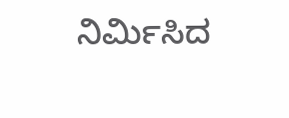ನಿರ್ಮಿಸಿದ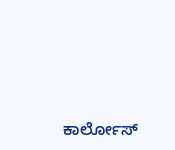ಕಾರ್ಲೋಸ್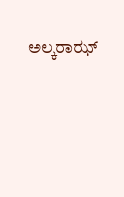ಅಲ್ಕರಾಝ್